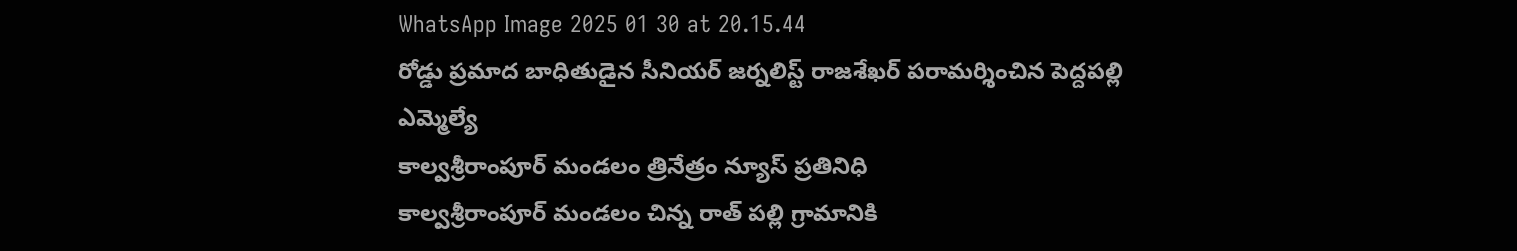WhatsApp Image 2025 01 30 at 20.15.44
రోడ్డు ప్రమాద బాధితుడైన సీనియర్ జర్నలిస్ట్ రాజశేఖర్ పరామర్శించిన పెద్దపల్లి ఎమ్మెల్యే
కాల్వశ్రీరాంపూర్ మండలం త్రినేత్రం న్యూస్ ప్రతినిధి
కాల్వశ్రీరాంపూర్ మండలం చిన్న రాత్ పల్లి గ్రామానికి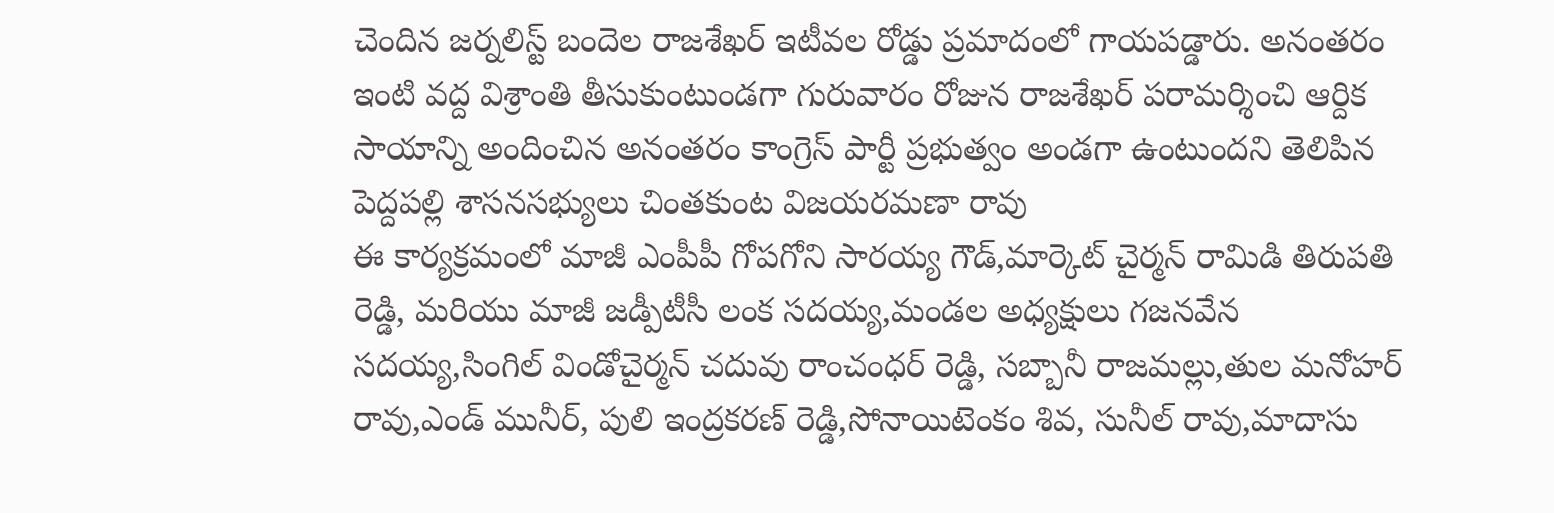చెందిన జర్నలిస్ట్ బందెల రాజశేఖర్ ఇటీవల రోడ్డు ప్రమాదంలో గాయపడ్డారు. అనంతరం ఇంటి వద్ద విశ్రాంతి తీసుకుంటుండగా గురువారం రోజున రాజశేఖర్ పరామర్శించి ఆర్దిక సాయాన్ని అందించిన అనంతరం కాంగ్రెస్ పార్టీ ప్రభుత్వం అండగా ఉంటుందని తెలిపిన పెద్దపల్లి శాసనసభ్యులు చింతకుంట విజయరమణా రావు
ఈ కార్యక్రమంలో మాజీ ఎంపీపీ గోపగోని సారయ్య గౌడ్,మార్కెట్ చైర్మన్ రామిడి తిరుపతి రెడ్డి, మరియు మాజీ జడ్పీటీసీ లంక సదయ్య,మండల అధ్యక్షులు గజనవేన సదయ్య,సింగిల్ విండోచైర్మన్ చదువు రాంచంధర్ రెడ్డి, సబ్బానీ రాజమల్లు,తుల మనోహర్ రావు,ఎండ్ మునీర్, పులి ఇంద్రకరణ్ రెడ్డి,సోనాయిటెంకం శివ, సునీల్ రావు,మాదాసు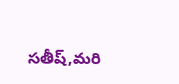సతీష్,మరి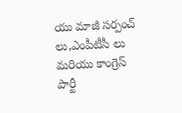యు మాజీ సర్పంచ్ లు,ఎంపీటీసీ లు మరియు కాంగ్రెస్ పార్టీ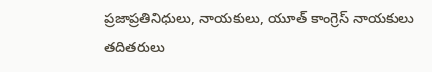ప్రజాప్రతినిధులు, నాయకులు, యూత్ కాంగ్రెస్ నాయకులు తదితరులు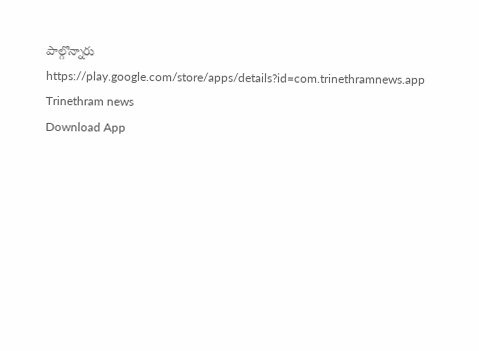పాల్గొన్నారు
https://play.google.com/store/apps/details?id=com.trinethramnews.app
Trinethram news
Download App